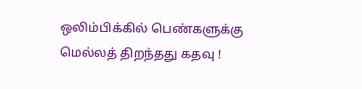ஒலிம்பிக்கில் பெண்களுக்கு மெல்லத் திறந்தது கதவு !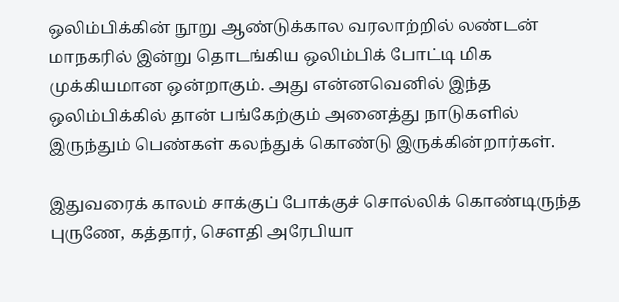ஒலிம்பிக்கின் நூறு ஆண்டுக்கால வரலாற்றில் லண்டன் மாநகரில் இன்று தொடங்கிய ஒலிம்பிக் போட்டி மிக முக்கியமான ஒன்றாகும். அது என்னவெனில் இந்த ஒலிம்பிக்கில் தான் பங்கேற்கும் அனைத்து நாடுகளில் இருந்தும் பெண்கள் கலந்துக் கொண்டு இருக்கின்றார்கள்.

இதுவரைக் காலம் சாக்குப் போக்குச் சொல்லிக் கொண்டிருந்த புருணே, கத்தார், சௌதி அரேபியா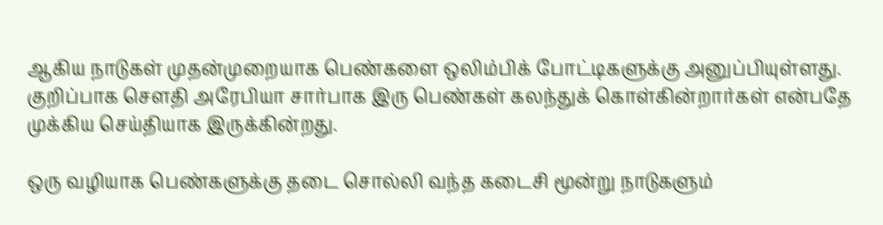ஆகிய நாடுகள் முதன்முறையாக பெண்களை ஒலிம்பிக் போட்டிகளுக்கு அனுப்பியுள்ளது. குறிப்பாக சௌதி அரேபியா சார்பாக இரு பெண்கள் கலந்துக் கொள்கின்றார்கள் என்பதே முக்கிய செய்தியாக இருக்கின்றது.

ஒரு வழியாக பெண்களுக்கு தடை சொல்லி வந்த கடைசி மூன்று நாடுகளும்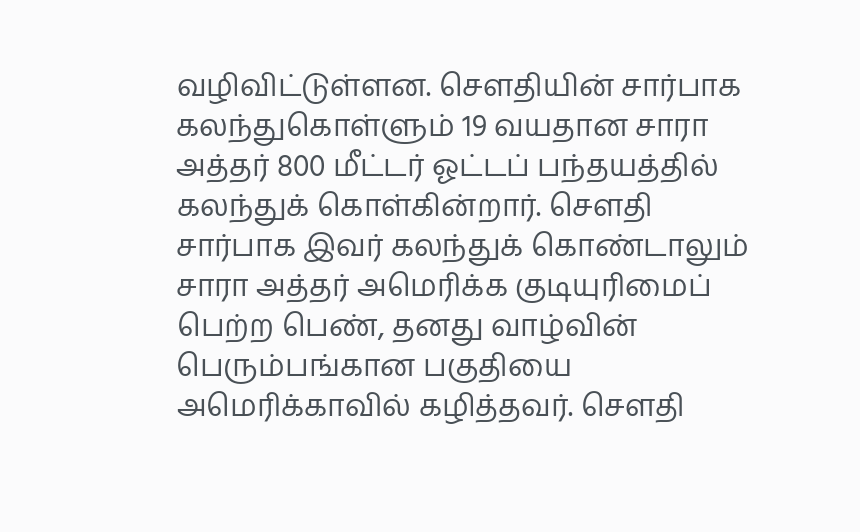வழிவிட்டுள்ளன. சௌதியின் சார்பாக கலந்துகொள்ளும் 19 வயதான சாரா அத்தர் 800 மீட்டர் ஓட்டப் பந்தயத்தில் கலந்துக் கொள்கின்றார். சௌதி சார்பாக இவர் கலந்துக் கொண்டாலும் சாரா அத்தர் அமெரிக்க குடியுரிமைப் பெற்ற பெண், தனது வாழ்வின் பெரும்பங்கான பகுதியை அமெரிக்காவில் கழித்தவர். சௌதி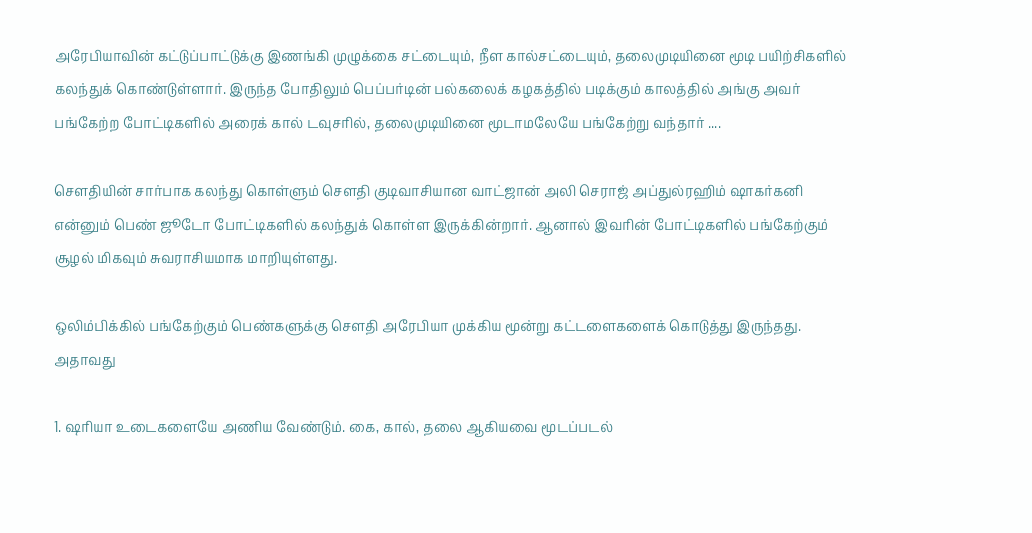அரேபியாவின் கட்டுப்பாட்டுக்கு இணங்கி முழுக்கை சட்டையும், நீள கால்சட்டையும், தலைமுடியினை மூடி பயிற்சிகளில் கலந்துக் கொண்டுள்ளார். இருந்த போதிலும் பெப்பர்டின் பல்கலைக் கழகத்தில் படிக்கும் காலத்தில் அங்கு அவர் பங்கேற்ற போட்டிகளில் அரைக் கால் டவுசரில், தலைமுடியினை மூடாமலேயே பங்கேற்று வந்தார் ....

சௌதியின் சார்பாக கலந்து கொள்ளும் சௌதி குடிவாசியான வாட்ஜான் அலி செராஜ் அப்துல்ரஹிம் ஷாகர்கனி என்னும் பெண் ஜூடோ போட்டிகளில் கலந்துக் கொள்ள இருக்கின்றார். ஆனால் இவரின் போட்டிகளில் பங்கேற்கும் சூழல் மிகவும் சுவராசியமாக மாறியுள்ளது.

ஒலிம்பிக்கில் பங்கேற்கும் பெண்களுக்கு சௌதி அரேபியா முக்கிய மூன்று கட்டளைகளைக் கொடுத்து இருந்தது. அதாவது

1. ஷரியா உடைகளையே அணிய வேண்டும். கை, கால், தலை ஆகியவை மூடப்படல்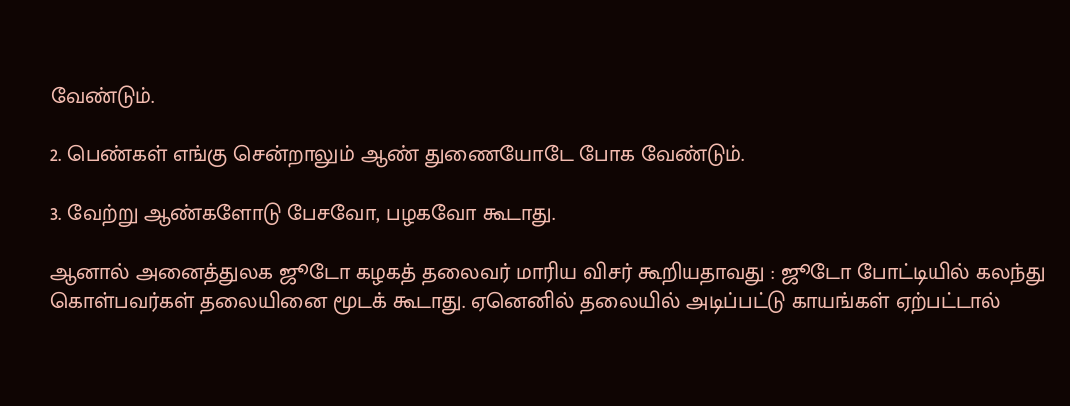வேண்டும்.

2. பெண்கள் எங்கு சென்றாலும் ஆண் துணையோடே போக வேண்டும்.

3. வேற்று ஆண்களோடு பேசவோ, பழகவோ கூடாது.

ஆனால் அனைத்துலக ஜூடோ கழகத் தலைவர் மாரிய விசர் கூறியதாவது : ஜூடோ போட்டியில் கலந்து கொள்பவர்கள் தலையினை மூடக் கூடாது. ஏனெனில் தலையில் அடிப்பட்டு காயங்கள் ஏற்பட்டால்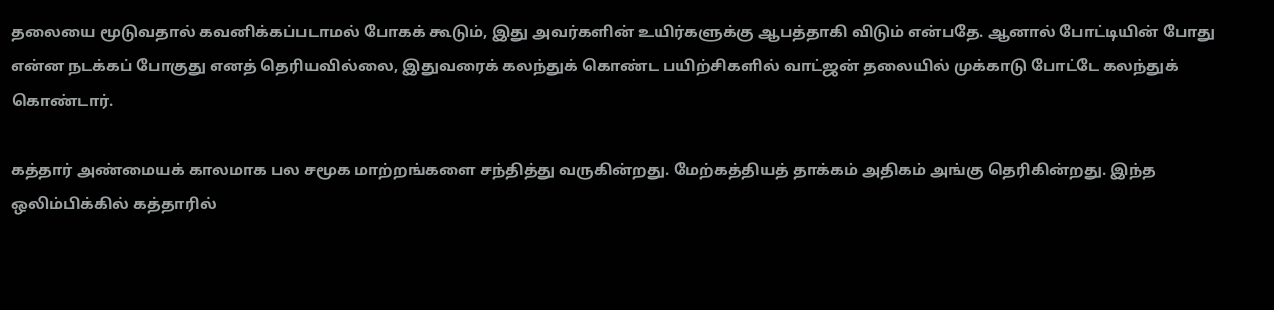தலையை மூடுவதால் கவனிக்கப்படாமல் போகக் கூடும், இது அவர்களின் உயிர்களுக்கு ஆபத்தாகி விடும் என்பதே. ஆனால் போட்டியின் போது என்ன நடக்கப் போகுது எனத் தெரியவில்லை, இதுவரைக் கலந்துக் கொண்ட பயிற்சிகளில் வாட்ஜன் தலையில் முக்காடு போட்டே கலந்துக் கொண்டார்.

கத்தார் அண்மையக் காலமாக பல சமூக மாற்றங்களை சந்தித்து வருகின்றது. மேற்கத்தியத் தாக்கம் அதிகம் அங்கு தெரிகின்றது. இந்த ஒலிம்பிக்கில் கத்தாரில்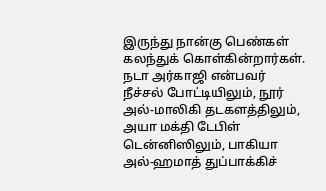இருந்து நான்கு பெண்கள் கலந்துக் கொள்கின்றார்கள். நடா அர்காஜி என்பவர் நீச்சல் போட்டியிலும், நூர் அல்-மாலிகி தடகளத்திலும், அயா மக்தி டேபிள் டென்னிஸிலும், பாகியா அல்-ஹமாத் துப்பாக்கிச்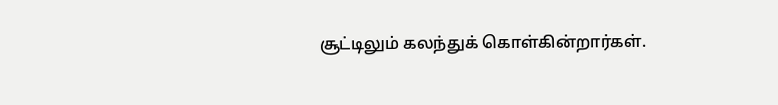சூட்டிலும் கலந்துக் கொள்கின்றார்கள்.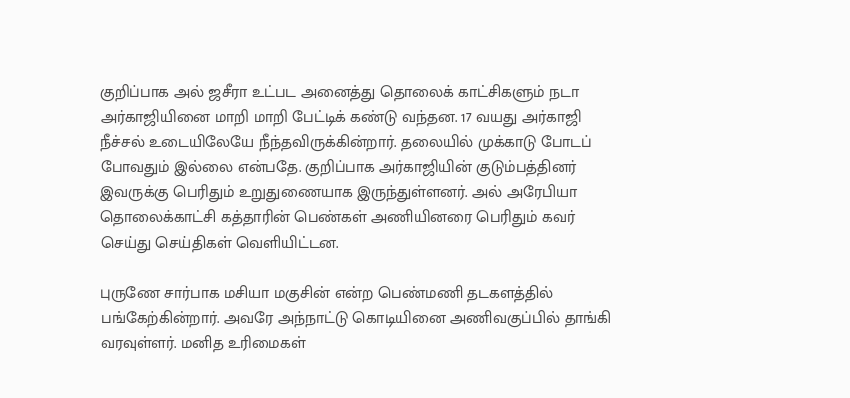குறிப்பாக அல் ஜசீரா உட்பட அனைத்து தொலைக் காட்சிகளும் நடா அர்காஜியினை மாறி மாறி பேட்டிக் கண்டு வந்தன. 17 வயது அர்காஜி நீச்சல் உடையிலேயே நீந்தவிருக்கின்றார். தலையில் முக்காடு போடப் போவதும் இல்லை என்பதே. குறிப்பாக அர்காஜியின் குடும்பத்தினர் இவருக்கு பெரிதும் உறுதுணையாக இருந்துள்ளனர். அல் அரேபியா தொலைக்காட்சி கத்தாரின் பெண்கள் அணியினரை பெரிதும் கவர் செய்து செய்திகள் வெளியிட்டன.

புருணே சார்பாக மசியா மகுசின் என்ற பெண்மணி தடகளத்தில் பங்கேற்கின்றார். அவரே அந்நாட்டு கொடியினை அணிவகுப்பில் தாங்கி வரவுள்ளர். மனித உரிமைகள்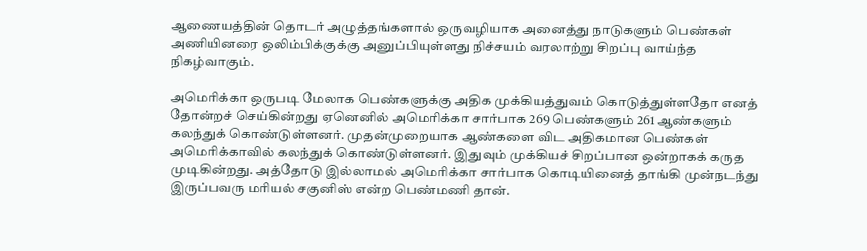ஆணையத்தின் தொடர் அழுத்தங்களால் ஒருவழியாக அனைத்து நாடுகளும் பெண்கள் அணியினரை ஒலிம்பிக்குக்கு அனுப்பியுள்ளது நிச்சயம் வரலாற்று சிறப்பு வாய்ந்த நிகழ்வாகும்.

அமெரிக்கா ஒருபடி மேலாக பெண்களுக்கு அதிக முக்கியத்துவம் கொடுத்துள்ளதோ எனத் தோன்றச் செய்கின்றது ஏனெனில் அமெரிக்கா சார்பாக 269 பெண்களும் 261 ஆண்களும் கலந்துக் கொண்டுள்ளனர். முதன்முறையாக ஆண்களை விட அதிகமான பெண்கள் அமெரிக்காவில் கலந்துக் கொண்டுள்ளனர். இதுவும் முக்கியச் சிறப்பான ஒன்றாகக் கருத முடிகின்றது. அத்தோடு இல்லாமல் அமெரிக்கா சார்பாக கொடியினைத் தாங்கி முன்நடந்து இருப்பவரு மரியல் சகுனிஸ் என்ற பெண்மணி தான்.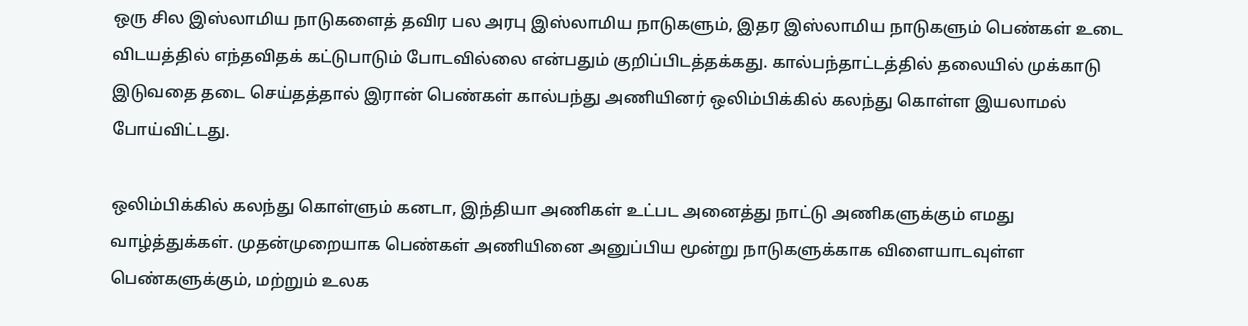ஒரு சில இஸ்லாமிய நாடுகளைத் தவிர பல அரபு இஸ்லாமிய நாடுகளும், இதர இஸ்லாமிய நாடுகளும் பெண்கள் உடை விடயத்தில் எந்தவிதக் கட்டுபாடும் போடவில்லை என்பதும் குறிப்பிடத்தக்கது. கால்பந்தாட்டத்தில் தலையில் முக்காடு இடுவதை தடை செய்தத்தால் இரான் பெண்கள் கால்பந்து அணியினர் ஒலிம்பிக்கில் கலந்து கொள்ள இயலாமல் போய்விட்டது.

ஒலிம்பிக்கில் கலந்து கொள்ளும் கனடா, இந்தியா அணிகள் உட்பட அனைத்து நாட்டு அணிகளுக்கும் எமது வாழ்த்துக்கள். முதன்முறையாக பெண்கள் அணியினை அனுப்பிய மூன்று நாடுகளுக்காக விளையாடவுள்ள பெண்களுக்கும், மற்றும் உலக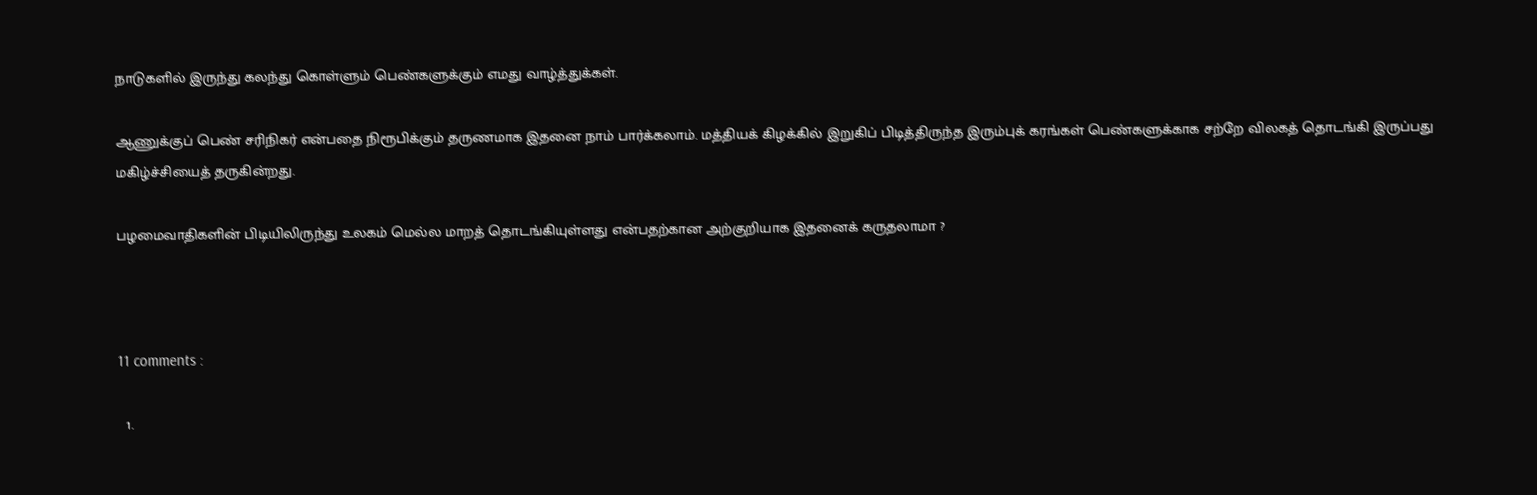நாடுகளில் இருந்து கலந்து கொள்ளும் பெண்களுக்கும் எமது வாழ்த்துக்கள்.

ஆணுக்குப் பெண் சரிநிகர் என்பதை நிரூபிக்கும் தருணமாக இதனை நாம் பார்க்கலாம். மத்தியக் கிழக்கில் இறுகிப் பிடித்திருந்த இரும்புக் கரங்கள் பெண்களுக்காக சற்றே விலகத் தொடங்கி இருப்பது மகிழ்ச்சியைத் தருகின்றது.

பழமைவாதிகளின் பிடியிலிருந்து உலகம் மெல்ல மாறத் தொடங்கியுள்ளது என்பதற்கான அற்குறியாக இதனைக் கருதலாமா ?



11 comments :

  1.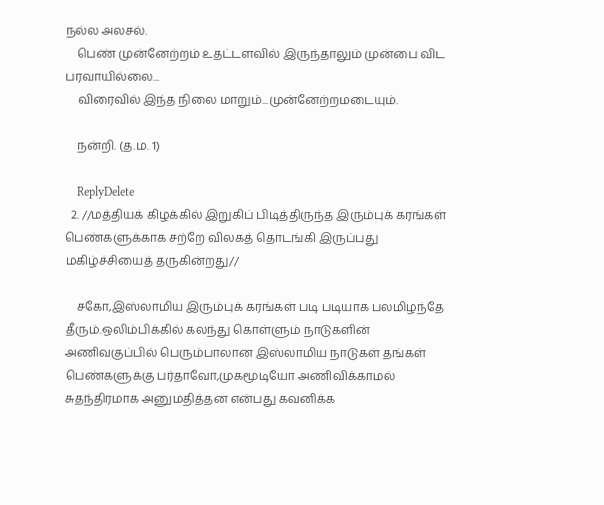நல்ல அலசல்.
    பெண் முன்னேற்றம் உதட்டளவில் இருந்தாலும் முன்பை விட பரவாயில்லை...
    விரைவில் இந்த நிலை மாறும்...முன்னேற்றமடையும்.

    நன்றி. (த.ம. 1)

    ReplyDelete
  2. //மத்தியக் கிழக்கில் இறுகிப் பிடித்திருந்த இரும்புக் கரங்கள் பெண்களுக்காக சற்றே விலகத் தொடங்கி இருப்பது மகிழ்ச்சியைத் தருகின்றது//

    சகோ,இஸ்லாமிய இரும்புக் கரங்கள் படி படியாக பலமிழந்தே தீரும்.ஒலிம்பிக்கில் கலந்து கொள்ளும் நாடுகளின் அணிவகுப்பில் பெரும்பாலான இஸ்லாமிய நாடுகள் தங்கள் பெண்களுக்கு பர்தாவோ,முகமூடியோ அணிவிக்காமல் சுதந்திரமாக அனுமதித்தன என்பது கவனிக்க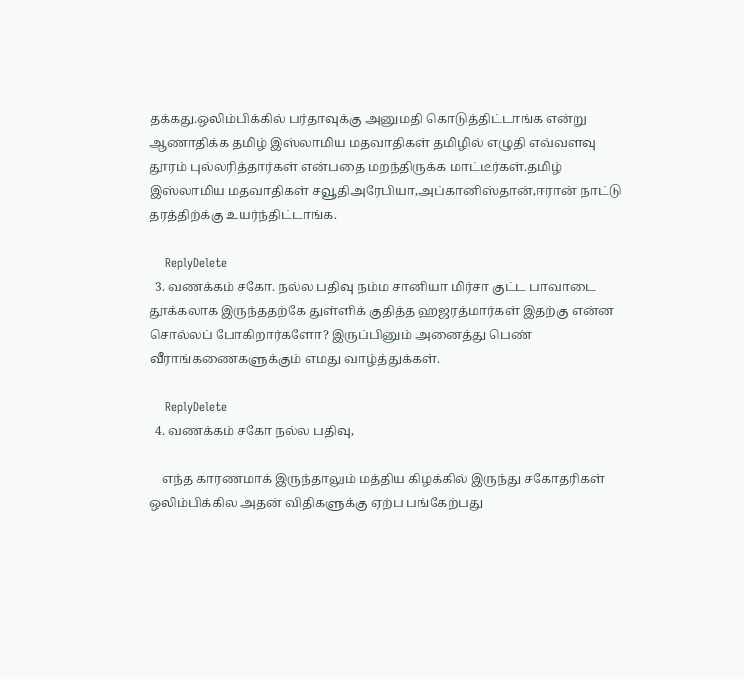தக்கது.ஒலிம்பிக்கில் பர்தாவுக்கு அனுமதி கொடுத்திட்டாங்க என்று ஆணாதிக்க தமிழ் இஸ்லாமிய மதவாதிகள் தமிழில் எழுதி எவ்வளவு தூரம் புல்லரித்தார்கள் என்பதை மறந்திருக்க மாட்டீர்கள்.தமிழ் இஸ்லாமிய மதவாதிகள் சவூதிஅரேபியா,அப்கானிஸ்தான்,ஈரான் நாட்டு தரத்திற்க்கு உயர்ந்திட்டாங்க.

    ReplyDelete
  3. வணக்கம் சகோ. நல்ல பதிவு நம்ம சானியா மிர்சா குட்ட பாவாடை தூக்கலாக இருந்ததற்கே துள்ளிக் குதித்த ஹஜரத்மார்கள் இதற்கு என்ன சொல்லப் போகிறார்களோ? இருப்பினும் அனைத்து பெண் வீராங்கணைகளுக்கும் எமது வாழ்த்துக்கள்.

    ReplyDelete
  4. வணக்கம் சகோ நல்ல பதிவு,

    எந்த காரணமாக் இருந்தாலும் மத்திய கிழக்கில் இருந்து சகோதரிகள் ஒலிம்பிக்கில அதன் விதிகளுக்கு ஏற்ப பங்கேற்பது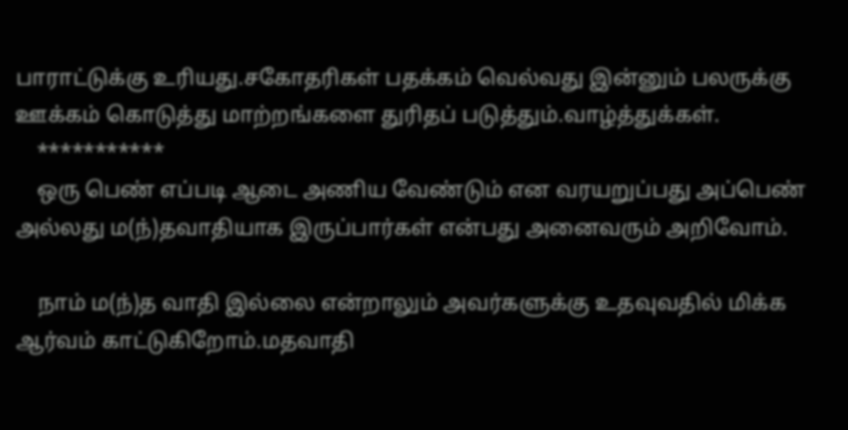பாராட்டுக்கு உரியது.சகோதரிகள் பதக்கம் வெல்வது இன்னும் பல‌ருக்கு ஊக்கம் கொடுத்து மாற்றங்களை துரிதப் படுத்தும்.வாழ்த்துக்கள்.
    ***********
    ஒரு பெண் எப்படி ஆடை அணிய வேண்டும் என வரயறுப்பது அப்பெண் அல்லது ம(ந்)தவாதியாக இருப்பார்கள் என்பது அனைவரும் அறிவோம்.

    நாம் ம(ந்)த வாதி இல்லை என்றாலும் அவர்களுக்கு உதவுவதில் மிக்க ஆர்வம் காட்டுகிறோம்.மதவாதி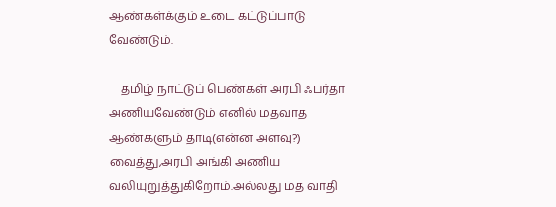ஆண்கள்க்கும் உடை கட்டுப்பாடு வேண்டும்.

    தமிழ் நாட்டுப் பெண்கள் அரபி ஃபர்தா அணியவேண்டும் எனில் மதவாத ஆண்களும் தாடி(என்ன அளவு?) வைத்து,அரபி அங்கி அணிய வலியுறுத்துகிறோம்.அல்லது மத வாதி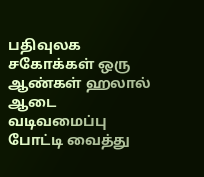பதிவுலக‌ சகோக்கள் ஒரு ஆண்கள் ஹலால் ஆடை வடிவமைப்பு போட்டி வைத்து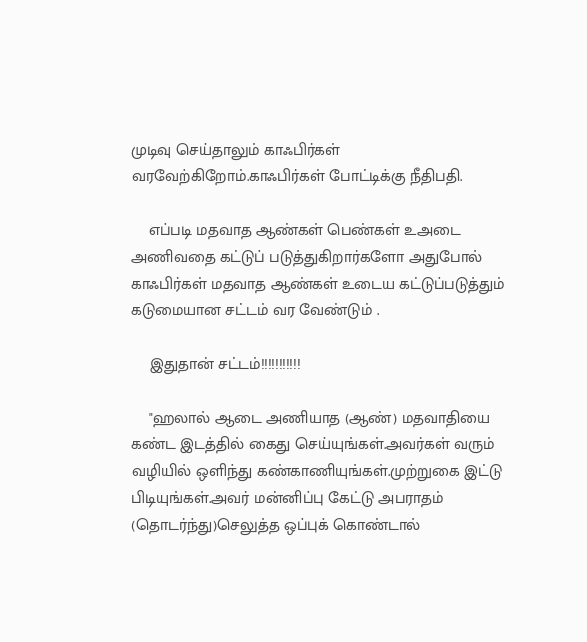முடிவு செய்தாலும் காஃபிர்கள் வரவேற்கிறோம்.காஃபிர்கள் போட்டிக்கு நீதிபதி.

    எப்படி மதவாத ஆண்கள் பெண்கள் உஅடை அணிவதை கட்டுப் படுத்துகிறார்களோ அதுபோல் காஃபிர்கள் மதவாத ஆண்கள் உடைய கட்டுப்படுத்தும் கடுமையான சட்டம் வர வேண்டும் .

    இதுதான் சட்டம்!!!!!!!!!!!

    "ஹலால் ஆடை அணியாத (ஆண்) மதவாதியை கண்ட இடத்தில் கைது செய்யுங்கள்.அவர்கள் வரும் வழியில் ஒளிந்து கண்காணியுங்கள்.முற்றுகை இட்டு பிடியுங்கள்.அவர் மன்னிப்பு கேட்டு அபராதம் (தொடர்ந்து)செலுத்த ஒப்புக் கொண்டால்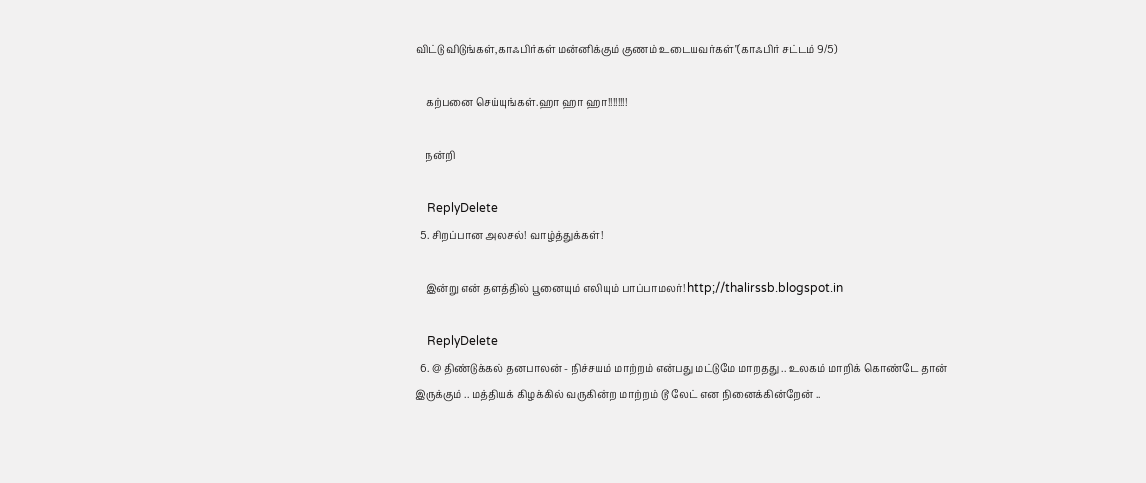விட்டு விடுங்கள்,காஃபிர்கள் மன்னிக்கும் குணம் உடையவர்கள்"(காஃபிர் சட்டம் 9/5)

    கற்பனை செய்யுங்கள்.ஹா ஹா ஹா!!!!!!!!

    நன்றி

    ReplyDelete
  5. சிறப்பான அலசல்! வாழ்த்துக்கள்!

    இன்று என் தளத்தில் பூனையும் எலியும் பாப்பாமலர்! http;//thalirssb.blogspot.in

    ReplyDelete
  6. @ திண்டுக்கல் தனபாலன் - நிச்சயம் மாற்றம் என்பது மட்டுமே மாறதது .. உலகம் மாறிக் கொண்டே தான் இருக்கும் .. மத்தியக் கிழக்கில் வருகின்ற மாற்றம் டூ லேட் என நினைக்கின்றேன் ..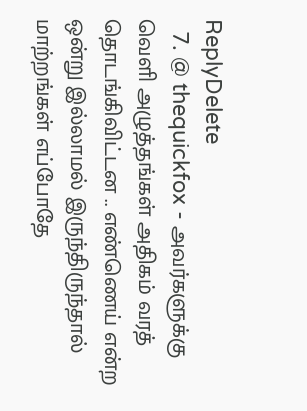ReplyDelete
  7. @ thequickfox - அவர்களுக்கு வெளி அழுத்தங்கள் அதிகம் வரத் தொடங்கிவிட்டன .. எண்ணெய் என்ற ஒன்று இல்லாமல் இருந்திருந்தால் மாற்றங்கள் எப்போதே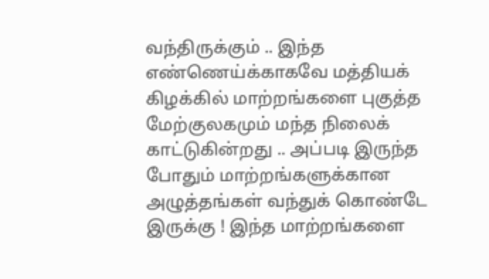வந்திருக்கும் .. இந்த எண்ணெய்க்காகவே மத்தியக் கிழக்கில் மாற்றங்களை புகுத்த மேற்குலகமும் மந்த நிலைக் காட்டுகின்றது .. அப்படி இருந்த போதும் மாற்றங்களுக்கான அழுத்தங்கள் வந்துக் கொண்டே இருக்கு ! இந்த மாற்றங்களை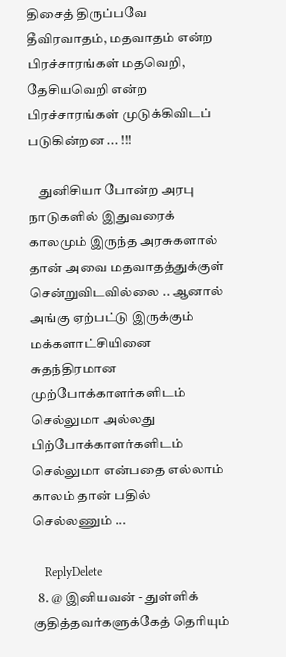திசைத் திருப்பவே தீவிரவாதம், மதவாதம் என்ற பிரச்சாரங்கள் மதவெறி, தேசியவெறி என்ற பிரச்சாரங்கள் முடுக்கிவிடப் படுகின்றன ... !!!

    துனிசியா போன்ற அரபு நாடுகளில் இதுவரைக் காலமும் இருந்த அரசுகளால் தான் அவை மதவாதத்துக்குள் சென்றுவிடவில்லை .. ஆனால் அங்கு ஏற்பட்டு இருக்கும் மக்களாட்சியினை சுதந்திரமான முற்போக்காளர்களிடம் செல்லுமா அல்லது பிற்போக்காளர்களிடம் செல்லுமா என்பதை எல்லாம் காலம் தான் பதில் செல்லணும் ...

    ReplyDelete
  8. @ இனியவன் - துள்ளிக் குதித்தவர்களுக்கேத் தெரியும்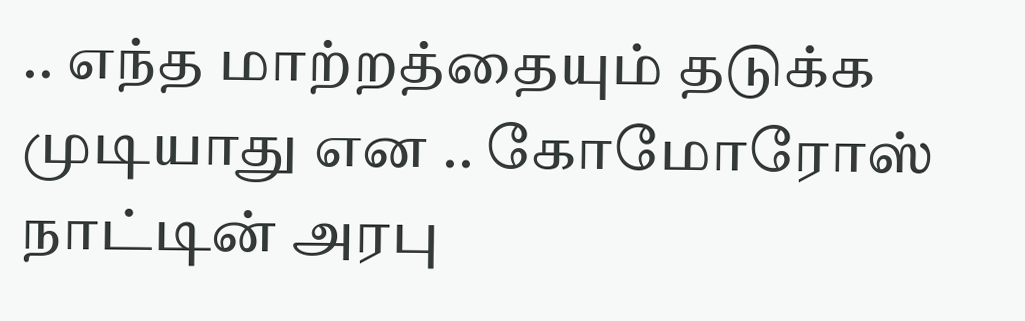.. எந்த மாற்றத்தையும் தடுக்க முடியாது என .. கோமோரோஸ் நாட்டின் அரபு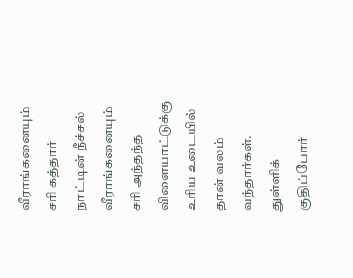வீராங்கனையும் சரி கத்தார் நாட்டின் நீச்சல் வீராங்கனையும் சரி அந்தந்த விளையாட்டுக்கு உரிய உடையில் தான் வலம் வந்தார்கள். துள்ளிக் குதிப்போர்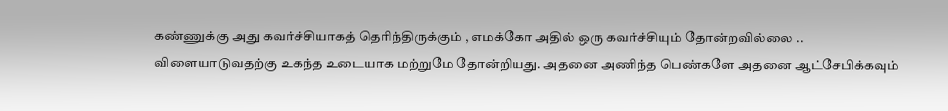கண்ணுக்கு அது கவர்ச்சியாகத் தெரிந்திருக்கும் , எமக்கோ அதில் ஒரு கவர்ச்சியும் தோன்றவில்லை .. விளையாடுவதற்கு உகந்த உடையாக மற்றுமே தோன்றியது. அதனை அணிந்த பெண்களே அதனை ஆட்சேபிக்கவும்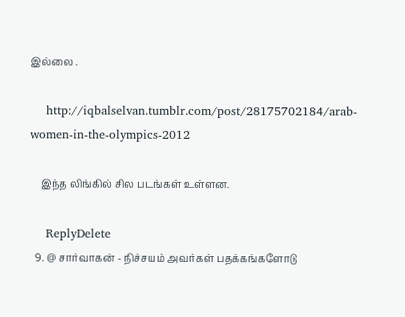இல்லை .

    http://iqbalselvan.tumblr.com/post/28175702184/arab-women-in-the-olympics-2012

    இந்த லிங்கில் சில படங்கள் உள்ளன.

    ReplyDelete
  9. @ சார்வாகன் - நிச்சயம் அவர்கள் பதக்கங்களோடு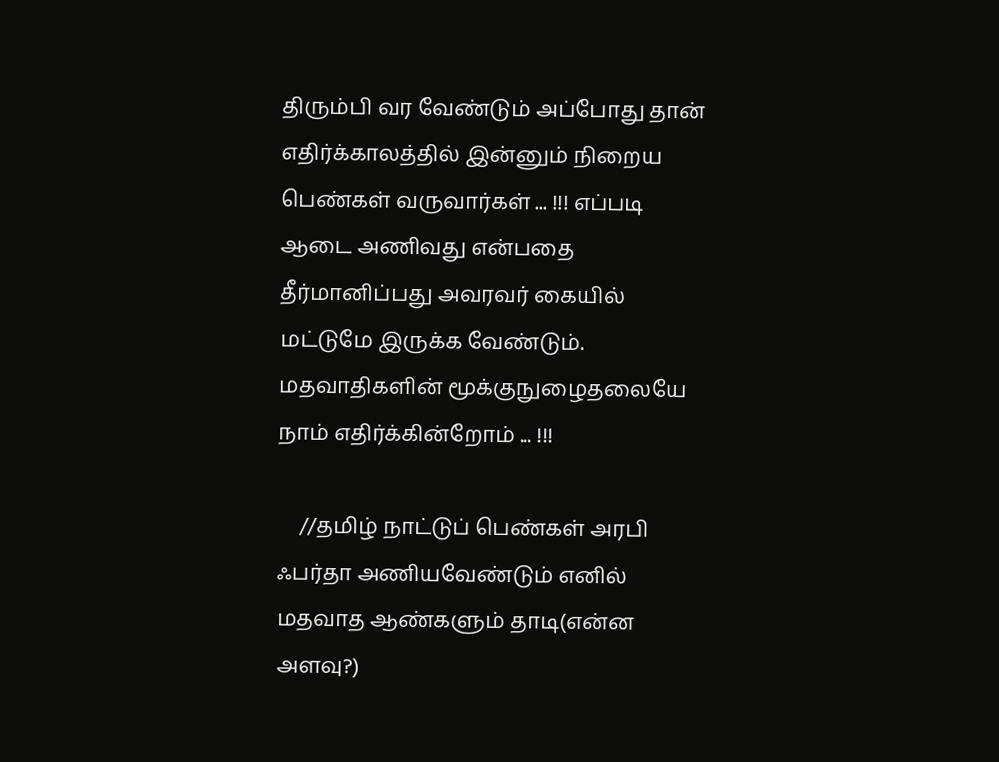திரும்பி வர வேண்டும் அப்போது தான் எதிர்க்காலத்தில் இன்னும் நிறைய பெண்கள் வருவார்கள் ... !!! எப்படி ஆடை அணிவது என்பதை தீர்மானிப்பது அவரவர் கையில் மட்டுமே இருக்க வேண்டும். மதவாதிகளின் மூக்குநுழைதலையே நாம் எதிர்க்கின்றோம் ... !!!

    //தமிழ் நாட்டுப் பெண்கள் அரபி ஃபர்தா அணியவேண்டும் எனில் மதவாத ஆண்களும் தாடி(என்ன அளவு?)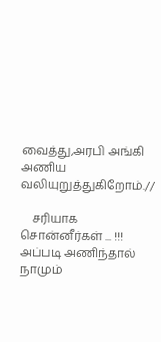வைத்து,அரபி அங்கி அணிய வலியுறுத்துகிறோம்.//

    சரியாக சொன்னீர்கள் ... !!! அப்படி அணிந்தால் நாமும்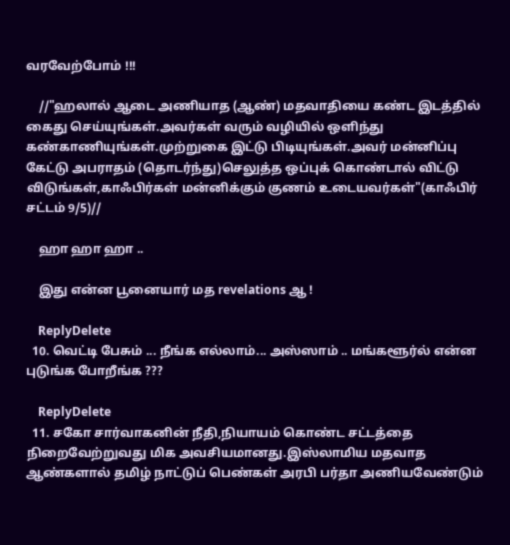வரவேற்போம் !!!

    //"ஹலால் ஆடை அணியாத (ஆண்) மதவாதியை கண்ட இடத்தில் கைது செய்யுங்கள்.அவர்கள் வரும் வழியில் ஒளிந்து கண்காணியுங்கள்.முற்றுகை இட்டு பிடியுங்கள்.அவர் மன்னிப்பு கேட்டு அபராதம் (தொடர்ந்து)செலுத்த ஒப்புக் கொண்டால் விட்டு விடுங்கள்,காஃபிர்கள் மன்னிக்கும் குணம் உடையவர்கள்"(காஃபிர் சட்டம் 9/5)//

    ஹா ஹா ஹா ..

    இது என்ன பூனையார் மத revelations ஆ !

    ReplyDelete
  10. வெட்டி பேசும் ... நீங்க எல்லாம்... அஸ்ஸாம் .. மங்களூர்ல் என்ன புடுங்க போறீங்க ???

    ReplyDelete
  11. சகோ சார்வாகனின் நீதி,நியாயம் கொண்ட சட்டத்தை நிறைவேற்றுவது மிக அவசியமானது.இஸ்லாமிய மதவாத ஆண்களால் தமிழ் நாட்டுப் பெண்கள் அரபி பர்தா அணியவேண்டும்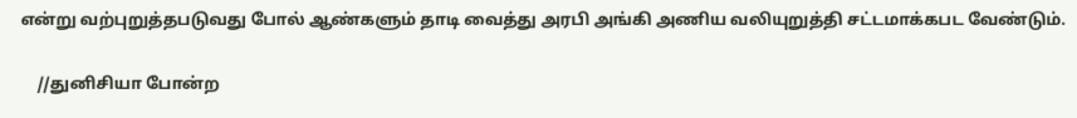என்று வற்புறுத்தபடுவது போல் ஆண்களும் தாடி வைத்து அரபி அங்கி அணிய வலியுறுத்தி சட்டமாக்கபட வேண்டும்.

    //துனிசியா போன்ற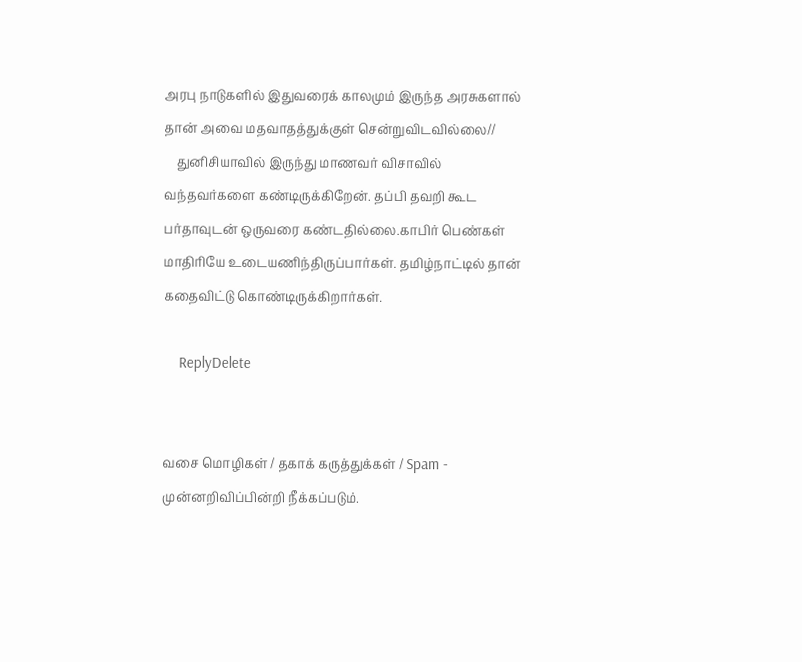அரபு நாடுகளில் இதுவரைக் காலமும் இருந்த அரசுகளால் தான் அவை மதவாதத்துக்குள் சென்றுவிடவில்லை//
    துனிசியாவில் இருந்து மாணவர் விசாவில் வந்தவர்களை கண்டிருக்கிறேன். தப்பி தவறி கூட பர்தாவுடன் ஒருவரை கண்டதில்லை.காபிர் பெண்கள் மாதிரியே உடையணிந்திருப்பார்கள். தமிழ்நாட்டில் தான் கதைவிட்டு கொண்டிருக்கிறார்கள்.

    ReplyDelete


வசை மொழிகள் / தகாக் கருத்துக்கள் / Spam - முன்னறிவிப்பின்றி நீக்கப்படும்.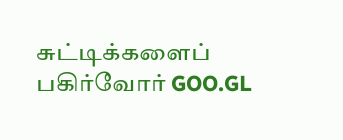சுட்டிக்களைப் பகிர்வோர் GOO.GL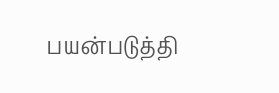பயன்படுத்தி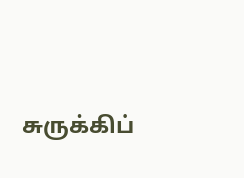சுருக்கிப்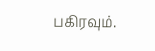பகிரவும்.